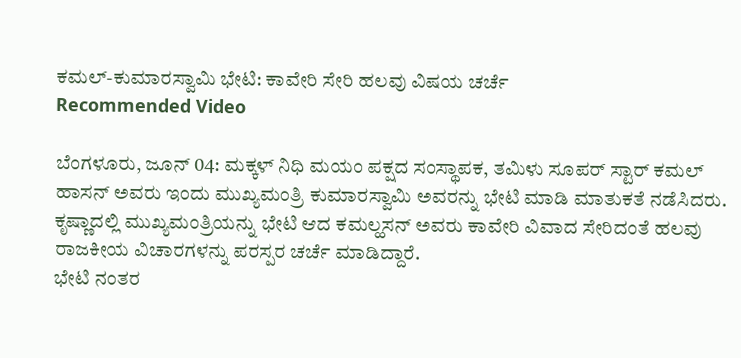ಕಮಲ್-ಕುಮಾರಸ್ವಾಮಿ ಭೇಟಿ: ಕಾವೇರಿ ಸೇರಿ ಹಲವು ವಿಷಯ ಚರ್ಚೆ
Recommended Video

ಬೆಂಗಳೂರು, ಜೂನ್ 04: ಮಕ್ಕಳ್ ನಿಧಿ ಮಯಂ ಪಕ್ಷದ ಸಂಸ್ಥಾಪಕ, ತಮಿಳು ಸೂಪರ್ ಸ್ಟಾರ್ ಕಮಲ್ ಹಾಸನ್ ಅವರು ಇಂದು ಮುಖ್ಯಮಂತ್ರಿ ಕುಮಾರಸ್ವಾಮಿ ಅವರನ್ನು ಭೇಟಿ ಮಾಡಿ ಮಾತುಕತೆ ನಡೆಸಿದರು.
ಕೃಷ್ಣಾದಲ್ಲಿ ಮುಖ್ಯಮಂತ್ರಿಯನ್ನು ಭೇಟಿ ಆದ ಕಮಲ್ಹಸನ್ ಅವರು ಕಾವೇರಿ ವಿವಾದ ಸೇರಿದಂತೆ ಹಲವು ರಾಜಕೀಯ ವಿಚಾರಗಳನ್ನು ಪರಸ್ಪರ ಚರ್ಚೆ ಮಾಡಿದ್ದಾರೆ.
ಭೇಟಿ ನಂತರ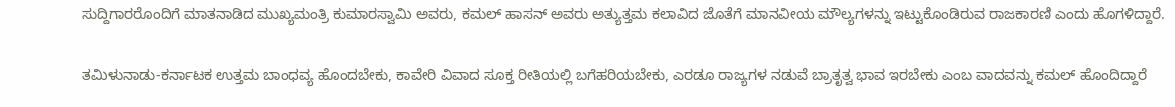ಸುದ್ದಿಗಾರರೊಂದಿಗೆ ಮಾತನಾಡಿದ ಮುಖ್ಯಮಂತ್ರಿ ಕುಮಾರಸ್ವಾಮಿ ಅವರು, ಕಮಲ್ ಹಾಸನ್ ಅವರು ಅತ್ಯುತ್ತಮ ಕಲಾವಿದ ಜೊತೆಗೆ ಮಾನವೀಯ ಮೌಲ್ಯಗಳನ್ನು ಇಟ್ಟುಕೊಂಡಿರುವ ರಾಜಕಾರಣಿ ಎಂದು ಹೊಗಳಿದ್ದಾರೆ.

ತಮಿಳುನಾಡು-ಕರ್ನಾಟಕ ಉತ್ತಮ ಬಾಂಧವ್ಯ ಹೊಂದಬೇಕು, ಕಾವೇರಿ ವಿವಾದ ಸೂಕ್ತ ರೀತಿಯಲ್ಲಿ ಬಗೆಹರಿಯಬೇಕು, ಎರಡೂ ರಾಜ್ಯಗಳ ನಡುವೆ ಬ್ರಾತೃತ್ವ ಭಾವ ಇರಬೇಕು ಎಂಬ ವಾದವನ್ನು ಕಮಲ್ ಹೊಂದಿದ್ದಾರೆ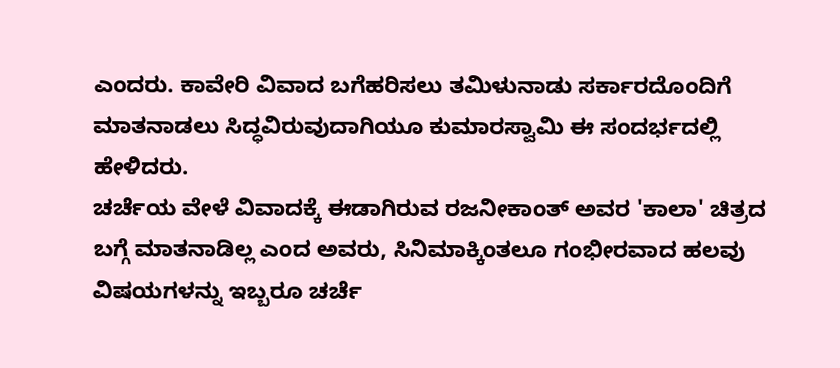ಎಂದರು. ಕಾವೇರಿ ವಿವಾದ ಬಗೆಹರಿಸಲು ತಮಿಳುನಾಡು ಸರ್ಕಾರದೊಂದಿಗೆ ಮಾತನಾಡಲು ಸಿದ್ಧವಿರುವುದಾಗಿಯೂ ಕುಮಾರಸ್ವಾಮಿ ಈ ಸಂದರ್ಭದಲ್ಲಿ ಹೇಳಿದರು.
ಚರ್ಚೆಯ ವೇಳೆ ವಿವಾದಕ್ಕೆ ಈಡಾಗಿರುವ ರಜನೀಕಾಂತ್ ಅವರ 'ಕಾಲಾ' ಚಿತ್ರದ ಬಗ್ಗೆ ಮಾತನಾಡಿಲ್ಲ ಎಂದ ಅವರು, ಸಿನಿಮಾಕ್ಕಿಂತಲೂ ಗಂಭೀರವಾದ ಹಲವು ವಿಷಯಗಳನ್ನು ಇಬ್ಬರೂ ಚರ್ಚೆ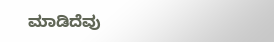ಮಾಡಿದೆವು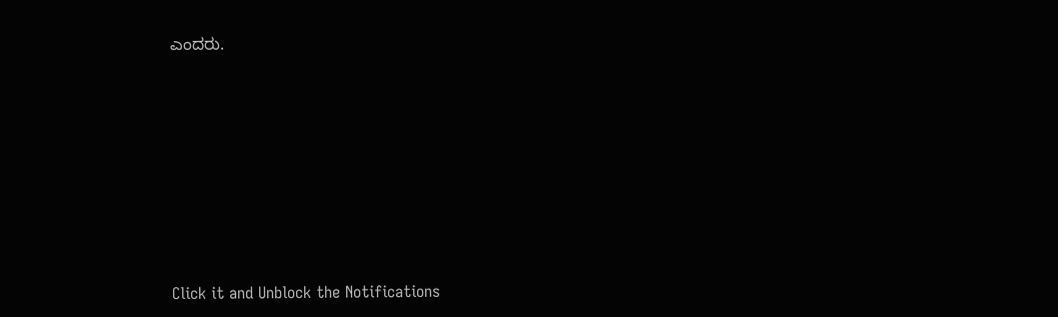ಎಂದರು.












Click it and Unblock the Notifications